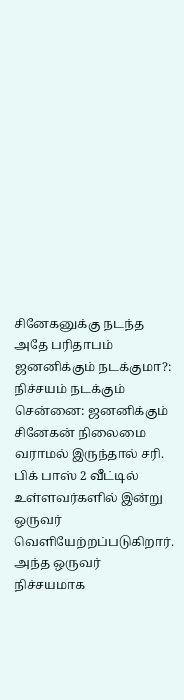சினேகனுக்கு நடந்த அதே பரிதாபம் ஜனனிக்கும் நடக்குமா?: நிச்சயம் நடக்கும்
சென்னை: ஜனனிக்கும் சினேகன் நிலைமை வராமல் இருந்தால் சரி.
பிக் பாஸ் 2 வீட்டில் உள்ளவர்களில் இன்று ஒருவர் வெளியேற்றப்படுகிறார். அந்த ஒருவர் நிச்சயமாக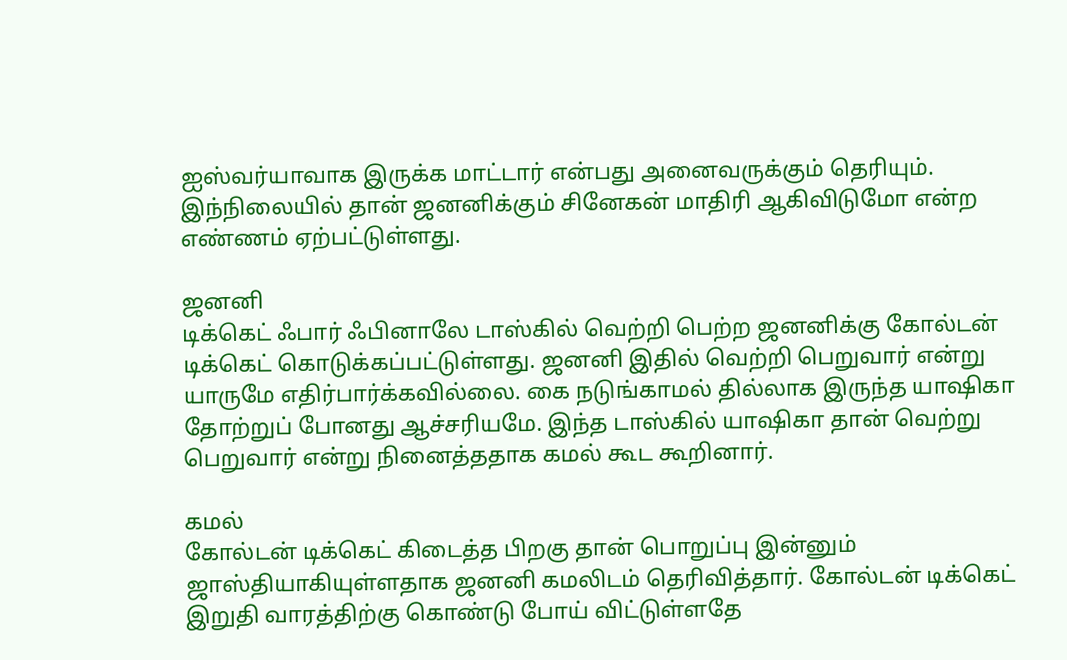ஐஸ்வர்யாவாக இருக்க மாட்டார் என்பது அனைவருக்கும் தெரியும்.
இந்நிலையில் தான் ஜனனிக்கும் சினேகன் மாதிரி ஆகிவிடுமோ என்ற எண்ணம் ஏற்பட்டுள்ளது.

ஜனனி
டிக்கெட் ஃபார் ஃபினாலே டாஸ்கில் வெற்றி பெற்ற ஜனனிக்கு கோல்டன் டிக்கெட் கொடுக்கப்பட்டுள்ளது. ஜனனி இதில் வெற்றி பெறுவார் என்று யாருமே எதிர்பார்க்கவில்லை. கை நடுங்காமல் தில்லாக இருந்த யாஷிகா தோற்றுப் போனது ஆச்சரியமே. இந்த டாஸ்கில் யாஷிகா தான் வெற்று பெறுவார் என்று நினைத்ததாக கமல் கூட கூறினார்.

கமல்
கோல்டன் டிக்கெட் கிடைத்த பிறகு தான் பொறுப்பு இன்னும் ஜாஸ்தியாகியுள்ளதாக ஜனனி கமலிடம் தெரிவித்தார். கோல்டன் டிக்கெட் இறுதி வாரத்திற்கு கொண்டு போய் விட்டுள்ளதே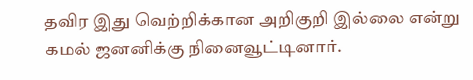தவிர இது வெற்றிக்கான அறிகுறி இல்லை என்று கமல் ஜனனிக்கு நினைவூட்டினார்.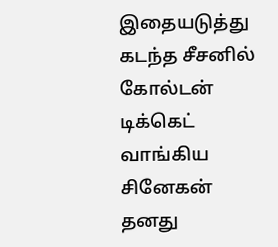இதையடுத்து கடந்த சீசனில் கோல்டன் டிக்கெட் வாங்கிய சினேகன் தனது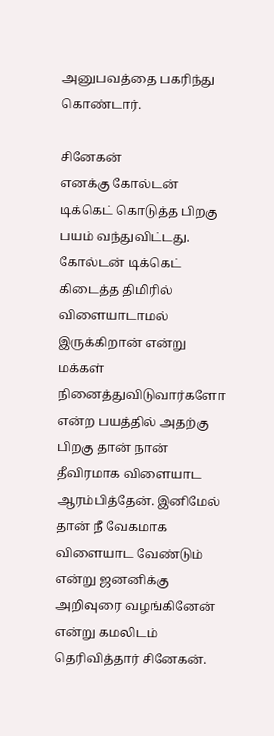அனுபவத்தை பகரிந்து கொண்டார்.

சினேகன்
எனக்கு கோல்டன் டிக்கெட் கொடுத்த பிறகு பயம் வந்துவிட்டது. கோல்டன் டிக்கெட் கிடைத்த திமிரில் விளையாடாமல் இருக்கிறான் என்று மக்கள் நினைத்துவிடுவார்களோ என்ற பயத்தில் அதற்கு பிறகு தான் நான் தீவிரமாக விளையாட ஆரம்பித்தேன். இனிமேல் தான் நீ வேகமாக விளையாட வேண்டும் என்று ஜனனிக்கு அறிவுரை வழங்கினேன் என்று கமலிடம் தெரிவித்தார் சினேகன்.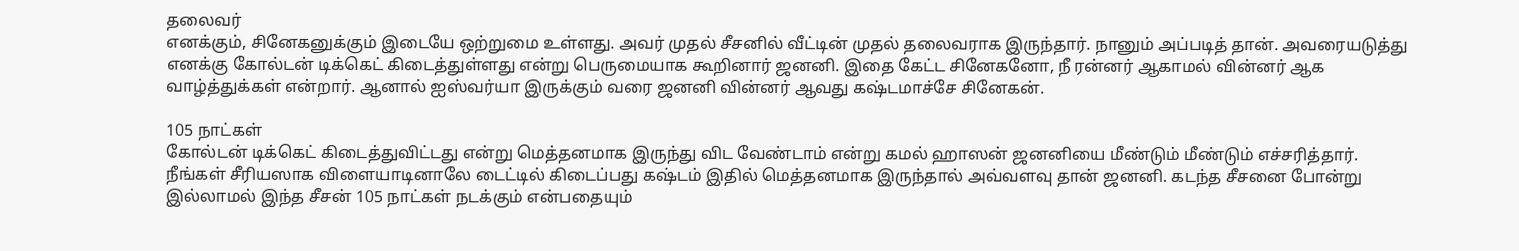தலைவர்
எனக்கும், சினேகனுக்கும் இடையே ஒற்றுமை உள்ளது. அவர் முதல் சீசனில் வீட்டின் முதல் தலைவராக இருந்தார். நானும் அப்படித் தான். அவரையடுத்து எனக்கு கோல்டன் டிக்கெட் கிடைத்துள்ளது என்று பெருமையாக கூறினார் ஜனனி. இதை கேட்ட சினேகனோ, நீ ரன்னர் ஆகாமல் வின்னர் ஆக வாழ்த்துக்கள் என்றார். ஆனால் ஐஸ்வர்யா இருக்கும் வரை ஜனனி வின்னர் ஆவது கஷ்டமாச்சே சினேகன்.

105 நாட்கள்
கோல்டன் டிக்கெட் கிடைத்துவிட்டது என்று மெத்தனமாக இருந்து விட வேண்டாம் என்று கமல் ஹாஸன் ஜனனியை மீண்டும் மீண்டும் எச்சரித்தார். நீங்கள் சீரியஸாக விளையாடினாலே டைட்டில் கிடைப்பது கஷ்டம் இதில் மெத்தனமாக இருந்தால் அவ்வளவு தான் ஜனனி. கடந்த சீசனை போன்று இல்லாமல் இந்த சீசன் 105 நாட்கள் நடக்கும் என்பதையும்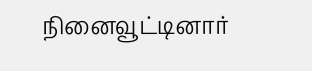நினைவூட்டினார்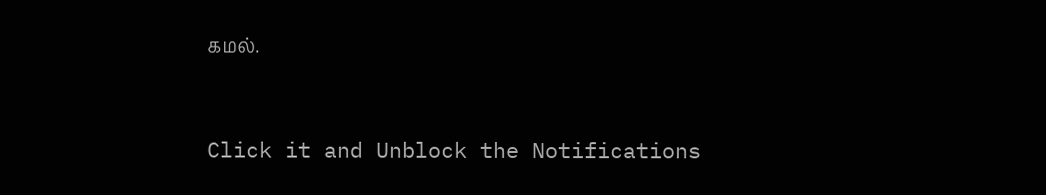கமல்.


Click it and Unblock the Notifications